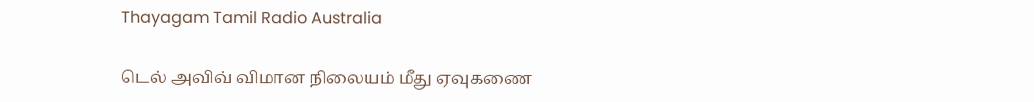Thayagam Tamil Radio Australia

டெல் அவிவ் விமான நிலையம் மீது ஏவுகணை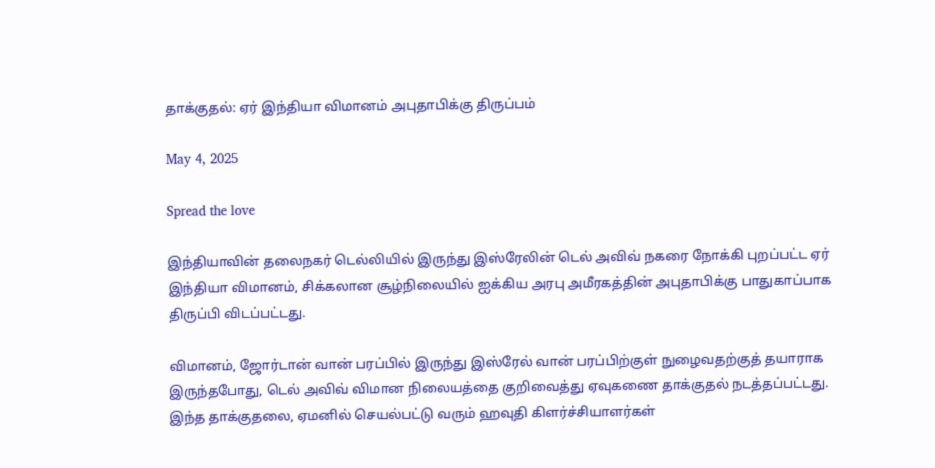தாக்குதல்: ஏர் இந்தியா விமானம் அபுதாபிக்கு திருப்பம்

May 4, 2025

Spread the love

இந்தியாவின் தலைநகர் டெல்லியில் இருந்து இஸ்ரேலின் டெல் அவிவ் நகரை நோக்கி புறப்பட்ட ஏர் இந்தியா விமானம், சிக்கலான சூழ்நிலையில் ஐக்கிய அரபு அமீரகத்தின் அபுதாபிக்கு பாதுகாப்பாக திருப்பி விடப்பட்டது.

விமானம், ஜோர்டான் வான் பரப்பில் இருந்து இஸ்ரேல் வான் பரப்பிற்குள் நுழைவதற்குத் தயாராக இருந்தபோது, டெல் அவிவ் விமான நிலையத்தை குறிவைத்து ஏவுகணை தாக்குதல் நடத்தப்பட்டது. இந்த தாக்குதலை, ஏமனில் செயல்பட்டு வரும் ஹவுதி கிளர்ச்சியாளர்கள்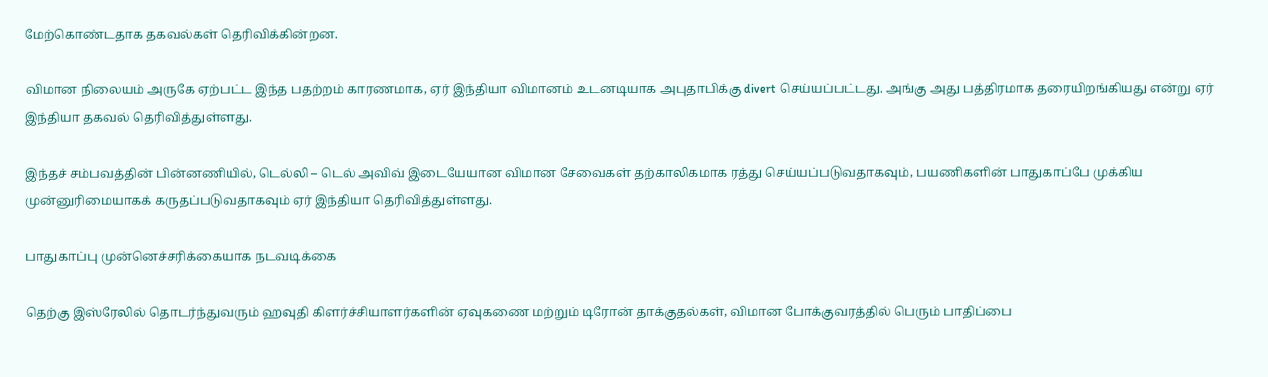மேற்கொண்டதாக தகவல்கள் தெரிவிக்கின்றன.

விமான நிலையம் அருகே ஏற்பட்ட இந்த பதற்றம் காரணமாக, ஏர் இந்தியா விமானம் உடனடியாக அபுதாபிக்கு divert செய்யப்பட்டது. அங்கு அது பத்திரமாக தரையிறங்கியது என்று ஏர் இந்தியா தகவல் தெரிவித்துள்ளது.

இந்தச் சம்பவத்தின் பின்னணியில், டெல்லி – டெல் அவிவ் இடையேயான விமான சேவைகள் தற்காலிகமாக ரத்து செய்யப்படுவதாகவும், பயணிகளின் பாதுகாப்பே முக்கிய முன்னுரிமையாகக் கருதப்படுவதாகவும் ஏர் இந்தியா தெரிவித்துள்ளது.

பாதுகாப்பு முன்னெச்சரிக்கையாக நடவடிக்கை

தெற்கு இஸ்ரேலில் தொடர்ந்துவரும் ஹவுதி கிளர்ச்சியாளர்களின் ஏவுகணை மற்றும் டிரோன் தாக்குதல்கள், விமான போக்குவரத்தில் பெரும் பாதிப்பை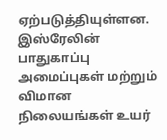ஏற்படுத்தியுள்ளன. இஸ்ரேலின் பாதுகாப்பு அமைப்புகள் மற்றும் விமான நிலையங்கள் உயர்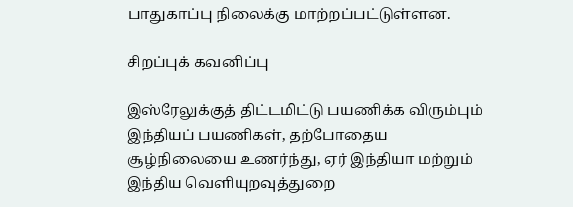பாதுகாப்பு நிலைக்கு மாற்றப்பட்டுள்ளன.

சிறப்புக் கவனிப்பு

இஸ்ரேலுக்குத் திட்டமிட்டு பயணிக்க விரும்பும் இந்தியப் பயணிகள், தற்போதைய சூழ்நிலையை உணர்ந்து, ஏர் இந்தியா மற்றும் இந்திய வெளியுறவுத்துறை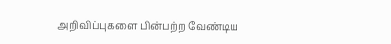அறிவிப்புகளை பின்பற்ற வேண்டிய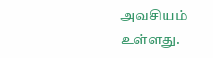அவசியம் உள்ளது.